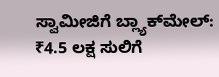ಸ್ವಾಮೀಜಿಗೆ ಬ್ಲ್ಯಾಕ್‌ಮೇಲ್‌: ₹4.5 ಲಕ್ಷ ಸುಲಿಗೆ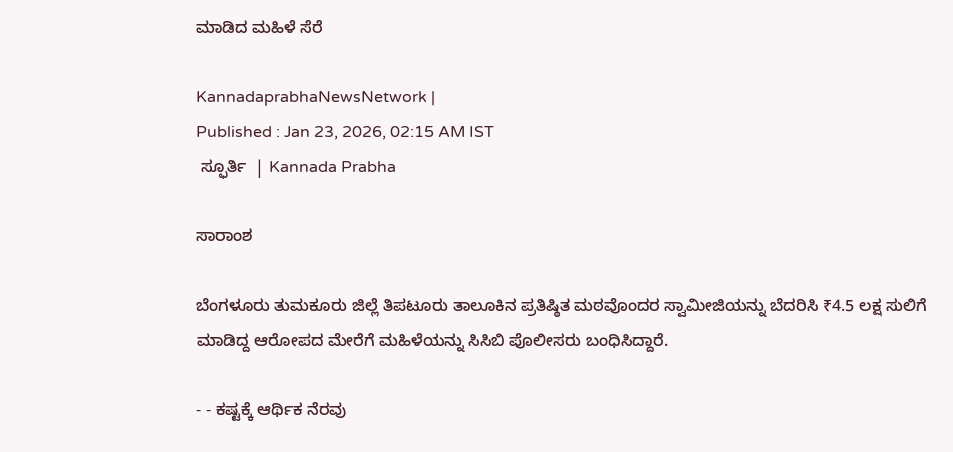ಮಾಡಿದ ಮಹಿಳೆ ಸೆರೆ

KannadaprabhaNewsNetwork |
Published : Jan 23, 2026, 02:15 AM IST
 ಸ್ಫೂರ್ತಿ  | Kannada Prabha

ಸಾರಾಂಶ

ಬೆಂಗಳೂರು ತುಮಕೂರು ಜಿಲ್ಲೆ ತಿಪಟೂರು ತಾಲೂಕಿನ ಪ್ರತಿಷ್ಠಿತ ಮಠವೊಂದರ ಸ್ವಾಮೀಜಿಯನ್ನು ಬೆದರಿಸಿ ₹4.5 ಲಕ್ಷ ಸುಲಿಗೆ ಮಾಡಿದ್ದ ಆರೋಪದ ಮೇರೆಗೆ ಮಹಿಳೆಯನ್ನು ಸಿಸಿಬಿ ಪೊಲೀಸರು ಬಂಧಿಸಿದ್ದಾರೆ.

- - ಕಷ್ಟಕ್ಕೆ ಆರ್ಥಿಕ ನೆರವು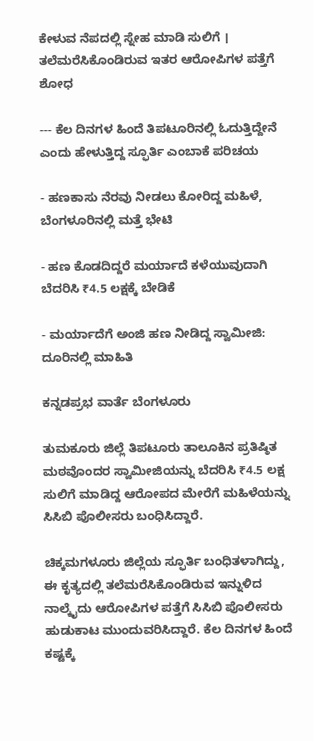ಕೇಳುವ ನೆಪದಲ್ಲಿ ಸ್ನೇಹ ಮಾಡಿ ಸುಲಿಗೆ । ತಲೆಮರೆಸಿಕೊಂಡಿರುವ ಇತರ ಆರೋಪಿಗಳ ಪತ್ತೆಗೆ ಶೋಧ

--- ಕೆಲ ದಿನಗಳ ಹಿಂದೆ ತಿಪಟೂರಿನಲ್ಲಿ ಓದುತ್ತಿದ್ದೇನೆ ಎಂದು ಹೇಳುತ್ತಿದ್ದ ಸ್ಫೂರ್ತಿ ಎಂಬಾಕೆ ಪರಿಚಯ

- ಹಣಕಾಸು ನೆರವು ನೀಡಲು ಕೋರಿದ್ದ ಮಹಿಳೆ, ಬೆಂಗಳೂರಿನಲ್ಲಿ ಮತ್ತೆ ಭೇಟಿ

- ಹಣ ಕೊಡದಿದ್ದರೆ ಮರ್ಯಾದೆ ಕಳೆಯುವುದಾಗಿ ಬೆದರಿಸಿ ₹4.5 ಲಕ್ಷಕ್ಕೆ ಬೇಡಿಕೆ

- ಮರ್ಯಾದೆಗೆ ಅಂಜಿ ಹಣ ನೀಡಿದ್ದ ಸ್ವಾಮೀಜಿ: ದೂರಿನಲ್ಲಿ ಮಾಹಿತಿ

ಕನ್ನಡಪ್ರಭ ವಾರ್ತೆ ಬೆಂಗಳೂರು

ತುಮಕೂರು ಜಿಲ್ಲೆ ತಿಪಟೂರು ತಾಲೂಕಿನ ಪ್ರತಿಷ್ಠಿತ ಮಠವೊಂದರ ಸ್ವಾಮೀಜಿಯನ್ನು ಬೆದರಿಸಿ ₹4.5 ಲಕ್ಷ ಸುಲಿಗೆ ಮಾಡಿದ್ದ ಆರೋಪದ ಮೇರೆಗೆ ಮಹಿಳೆಯನ್ನು ಸಿಸಿಬಿ ಪೊಲೀಸರು ಬಂಧಿಸಿದ್ದಾರೆ.

ಚಿಕ್ಕಮಗಳೂರು ಜಿಲ್ಲೆಯ ಸ್ಫೂರ್ತಿ ಬಂಧಿತಳಾಗಿದ್ದು, ಈ ಕೃತ್ಯದಲ್ಲಿ ತಲೆಮರೆಸಿಕೊಂಡಿರುವ ಇನ್ನುಳಿದ ನಾಲ್ಕೈದು ಆರೋಪಿಗಳ ಪತ್ತೆಗೆ ಸಿಸಿಬಿ ಪೊಲೀಸರು ಹುಡುಕಾಟ ಮುಂದುವರಿಸಿದ್ದಾರೆ. ಕೆಲ ದಿನಗಳ ಹಿಂದೆ ಕಷ್ಟಕ್ಕೆ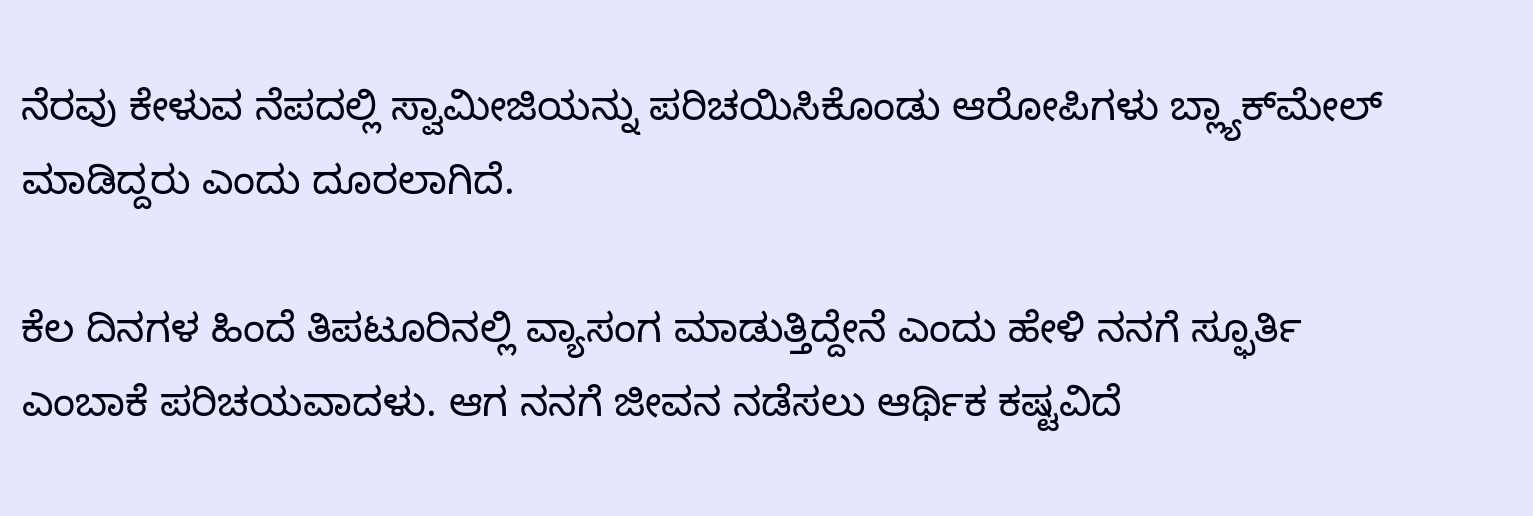ನೆರವು ಕೇಳುವ ನೆಪದಲ್ಲಿ ಸ್ವಾಮೀಜಿಯನ್ನು ಪರಿಚಯಿಸಿಕೊಂಡು ಆರೋಪಿಗಳು ಬ್ಲ್ಯಾಕ್‌ಮೇಲ್ ಮಾಡಿದ್ದರು ಎಂದು ದೂರಲಾಗಿದೆ.

ಕೆಲ ದಿನಗಳ ಹಿಂದೆ ತಿಪಟೂರಿನಲ್ಲಿ ವ್ಯಾಸಂಗ ಮಾಡುತ್ತಿದ್ದೇನೆ ಎಂದು ಹೇಳಿ ನನಗೆ ಸ್ಫೂರ್ತಿ ಎಂಬಾಕೆ ಪರಿಚಯವಾದಳು. ಆಗ ನನಗೆ ಜೀವನ ನಡೆಸಲು ಆರ್ಥಿಕ ಕಷ್ಟವಿದೆ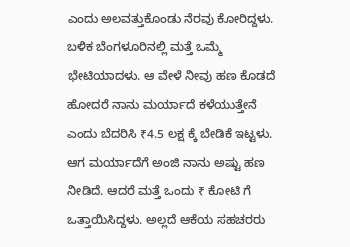ಎಂದು ಅಲವತ್ತುಕೊಂಡು ನೆರವು ಕೋರಿದ್ದಳು. ಬಳಿಕ ಬೆಂಗಳೂರಿನಲ್ಲಿ ಮತ್ತೆ ಒಮ್ಮೆ ಭೇಟಿಯಾದಳು. ಆ ವೇಳೆ ನೀವು ಹಣ ಕೊಡದೆ ಹೋದರೆ ನಾನು ಮರ್ಯಾದೆ ಕಳೆಯುತ್ತೇನೆ ಎಂದು ಬೆದರಿಸಿ ₹4.5 ಲಕ್ಷ ಕ್ಕೆ ಬೇಡಿಕೆ ಇಟ್ಟಳು. ಆಗ ಮರ್ಯಾದೆಗೆ ಅಂಜಿ ನಾನು ಅಷ್ಟು ಹಣ ನೀಡಿದೆ. ಆದರೆ ಮತ್ತೆ ಒಂದು ₹ ಕೋಟಿ ಗೆ ಒತ್ತಾಯಿಸಿದ್ದಳು. ಅಲ್ಲದೆ ಆಕೆಯ ಸಹಚರರು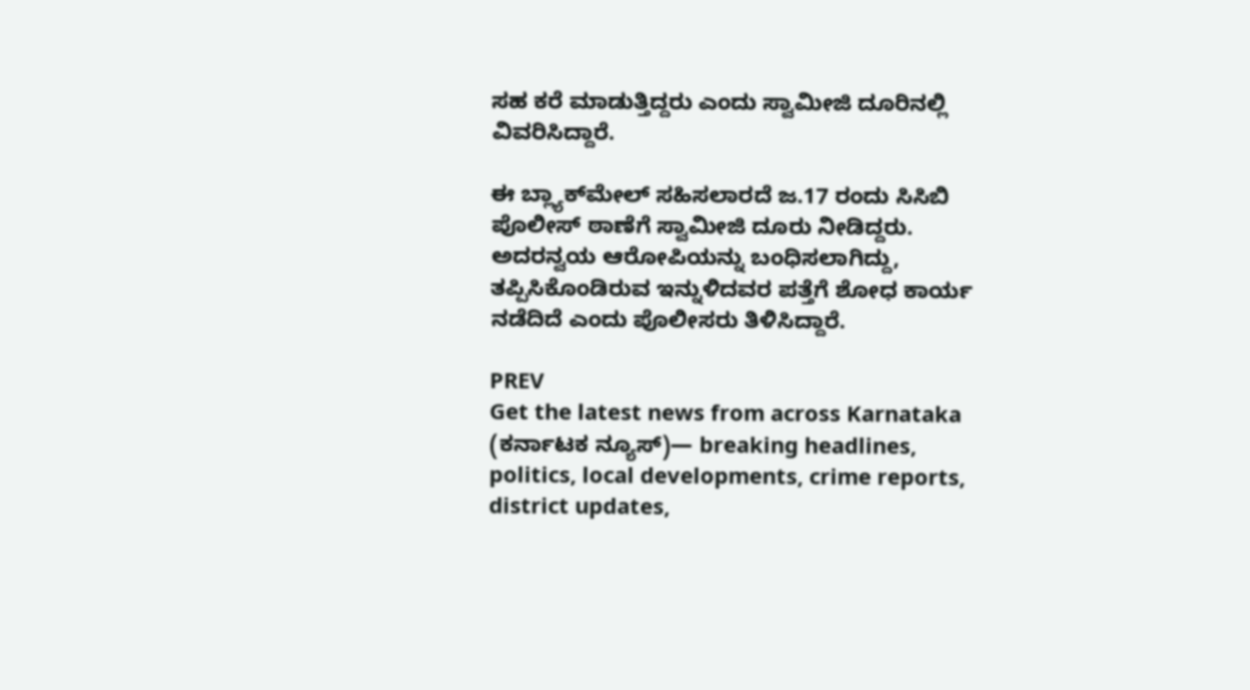ಸಹ ಕರೆ ಮಾಡುತ್ತಿದ್ದರು ಎಂದು ಸ್ವಾಮೀಜಿ ದೂರಿನಲ್ಲಿ ವಿವರಿಸಿದ್ದಾರೆ.

ಈ ಬ್ಲ್ಯಾಕ್‌ಮೇಲ್ ಸಹಿಸಲಾರದೆ ಜ.17 ರಂದು ಸಿಸಿಬಿ ಪೊಲೀಸ್ ಠಾಣೆಗೆ ಸ್ವಾಮೀಜಿ ದೂರು ನೀಡಿದ್ದರು. ಅದರನ್ವಯ ಆರೋಪಿಯನ್ನು ಬಂಧಿಸಲಾಗಿದ್ದು, ತಪ್ಪಿಸಿಕೊಂಡಿರುವ ಇನ್ನುಳಿದವರ ಪತ್ತೆಗೆ ಶೋಧ ಕಾರ್ಯ ನಡೆದಿದೆ ಎಂದು ಪೊಲೀಸರು ತಿಳಿಸಿದ್ದಾರೆ.

PREV
Get the latest news from across Karnataka (ಕರ್ನಾಟಕ ನ್ಯೂಸ್)— breaking headlines, politics, local developments, crime reports, district updates,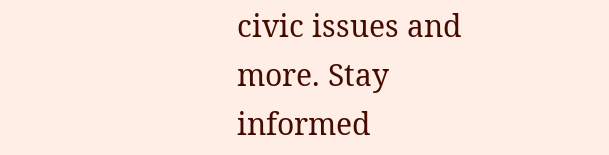civic issues and more. Stay informed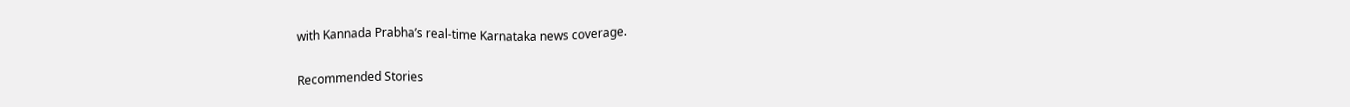with Kannada Prabha’s real‑time Karnataka news coverage.

Recommended Stories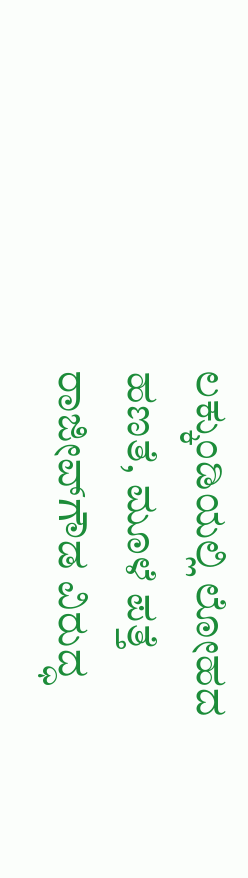ಲಕ್ಕುಂಡಿಯಲ್ಲಿ ಲೋಹದ ಹಣತೆ, ಮೂಳೆ ಪತ್ತೆ
ರಾಜೀವ್‌ಗೌಡ ವಿರುದ್ಧ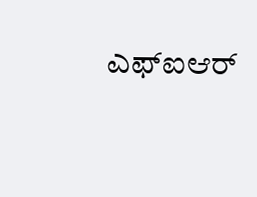ಎಫ್‌ಐಆರ್‌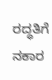ರದ್ಧತಿಗೆ ನಕಾರ